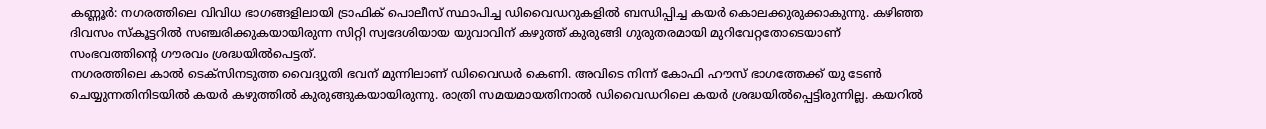കണ്ണൂർ: നഗരത്തിലെ വിവിധ ഭാഗങ്ങളിലായി ട്രാഫിക് പൊലീസ് സ്ഥാപിച്ച ഡിവൈഡറുകളിൽ ബന്ധിപ്പിച്ച കയർ കൊലക്കുരുക്കാകുന്നു. കഴിഞ്ഞ ദിവസം സ്കൂട്ടറിൽ സഞ്ചരിക്കുകയായിരുന്ന സിറ്റി സ്വദേശിയായ യുവാവിന് കഴുത്ത് കുരുങ്ങി ഗുരുതരമായി മുറിവേറ്റതോടെയാണ് സംഭവത്തിന്റെ ഗൗരവം ശ്രദ്ധയിൽപെട്ടത്.
നഗരത്തിലെ കാൽ ടെക്സിനടുത്ത വൈദ്യുതി ഭവന് മുന്നിലാണ് ഡിവൈഡർ കെണി. അവിടെ നിന്ന് കോഫി ഹൗസ് ഭാഗത്തേക്ക് യു ടേൺ ചെയ്യുന്നതിനിടയിൽ കയർ കഴുത്തിൽ കുരുങ്ങുകയായിരുന്നു. രാത്രി സമയമായതിനാൽ ഡിവൈഡറിലെ കയർ ശ്രദ്ധയിൽപ്പെട്ടിരുന്നില്ല. കയറിൽ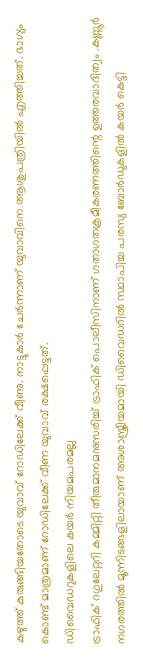കഴുത്ത് കുരുങ്ങിയതോടെ യുവാവ് റോഡിലേക്ക് വീണു. നാട്ടുകാർ ചേർന്നാണ് യുവാവിനെ ആശുപത്രിയിൽ എത്തിച്ചത്. ഭാഗ്യം കൊണ്ട് മാത്രമാണ് റോഡിലേക്ക് വീണ യുവാവ് രക്ഷപ്പെട്ടത്.
ഡിവൈഡറുകളിലെ കയർ നിയമപരമല്ല
ട്രാഫിക് റഗുലേറ്ററി കമ്മിറ്റി തീരുമാനമനുസരിച്ച് ട്രാഫിക് പൊലീസിനാണ് ഗതാഗതക്രമീകരണത്തിന്റെ ഉത്തരവാദിത്വം .കണ്ണൂർ നഗരത്തിൽ മൂന്നിടങ്ങളിലായാണ് അശാസ്ത്രീയമായി ഡിവൈഡറിൽ സ്ഥാപിച്ച പരസ്യ ബോർഡുകളിൽ കയർ കെട്ടി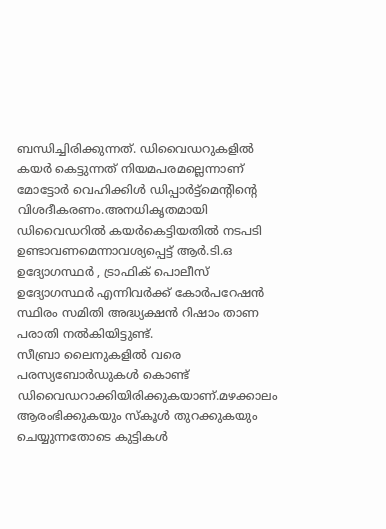ബന്ധിച്ചിരിക്കുന്നത്. ഡിവൈഡറുകളിൽ കയർ കെട്ടുന്നത് നിയമപരമല്ലെന്നാണ് മോട്ടോർ വെഹിക്കിൾ ഡിപ്പാർട്ട്മെന്റിന്റെ വിശദീകരണം.അനധികൃതമായി ഡിവൈഡറിൽ കയർകെട്ടിയതിൽ നടപടി ഉണ്ടാവണമെന്നാവശ്യപ്പെട്ട് ആർ.ടി.ഒ ഉദ്യോഗസ്ഥർ , ട്രാഫിക് പൊലീസ് ഉദ്യോഗസ്ഥർ എന്നിവർക്ക് കോർപറേഷൻ സ്ഥിരം സമിതി അദ്ധ്യക്ഷൻ റിഷാം താണ പരാതി നൽകിയിട്ടുണ്ട്.
സീബ്രാ ലൈനുകളിൽ വരെ പരസ്യബോർഡുകൾ കൊണ്ട് ഡിവൈഡറാക്കിയിരിക്കുകയാണ്.മഴക്കാലം ആരംഭിക്കുകയും സ്കൂൾ തുറക്കുകയും ചെയ്യുന്നതോടെ കുട്ടികൾ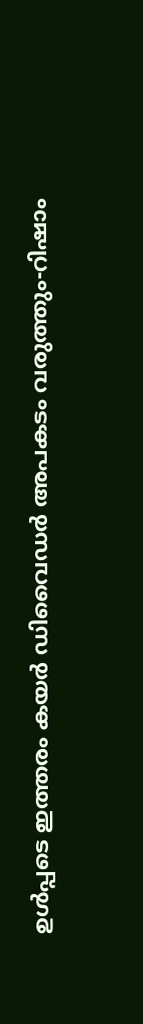ഉൾപ്പടെ ഇത്തരം കയർ ഡിവൈഡർ അപകടം വരുത്തും-റിഷാം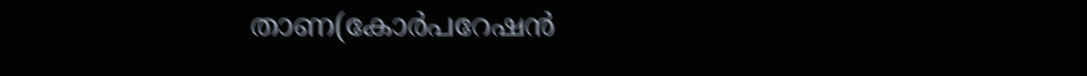താണ(കോർപറേഷൻ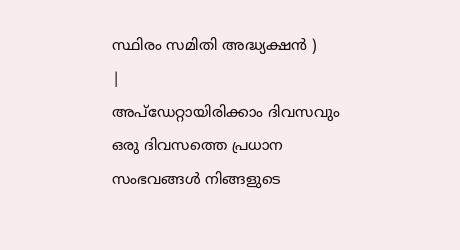സ്ഥിരം സമിതി അദ്ധ്യക്ഷൻ )
|
അപ്ഡേറ്റായിരിക്കാം ദിവസവും
ഒരു ദിവസത്തെ പ്രധാന സംഭവങ്ങൾ നിങ്ങളുടെ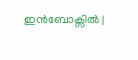ഇൻബോക്സിൽ |